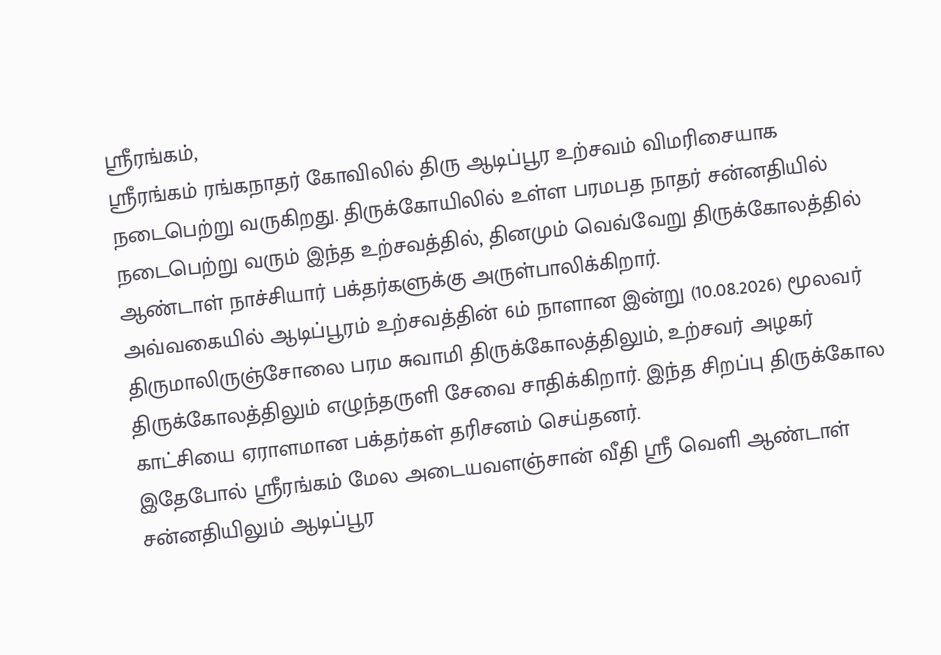ஸ்ரீரங்கம்,
ஸ்ரீரங்கம் ரங்கநாதர் கோவிலில் திரு ஆடிப்பூர உற்சவம் விமரிசையாக நடைபெற்று வருகிறது. திருக்கோயிலில் உள்ள பரமபத நாதர் சன்னதியில் நடைபெற்று வரும் இந்த உற்சவத்தில், தினமும் வெவ்வேறு திருக்கோலத்தில் ஆண்டாள் நாச்சியார் பக்தர்களுக்கு அருள்பாலிக்கிறார்.
அவ்வகையில் ஆடிப்பூரம் உற்சவத்தின் 6ம் நாளான இன்று (10.08.2026) மூலவர் திருமாலிருஞ்சோலை பரம சுவாமி திருக்கோலத்திலும், உற்சவர் அழகர் திருக்கோலத்திலும் எழுந்தருளி சேவை சாதிக்கிறார். இந்த சிறப்பு திருக்கோல காட்சியை ஏராளமான பக்தர்கள் தரிசனம் செய்தனர்.
இதேபோல் ஸ்ரீரங்கம் மேல அடையவளஞ்சான் வீதி ஸ்ரீ வெளி ஆண்டாள் சன்னதியிலும் ஆடிப்பூர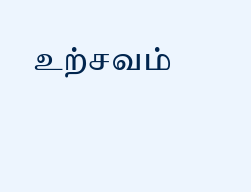உற்சவம்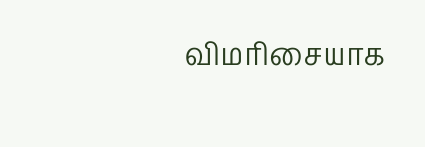விமரிசையாக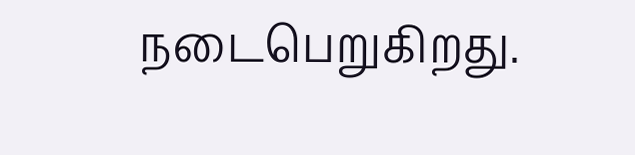நடைபெறுகிறது.